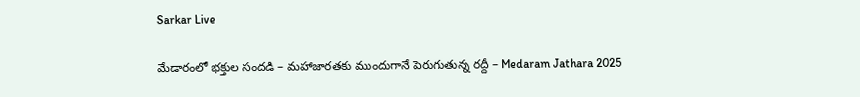Sarkar Live

మేడారంలో భ‌క్తుల సందడి – మ‌హాజార‌త‌కు ముందుగానే పెరుగుతున్న ర‌ద్దీ – Medaram Jathara 2025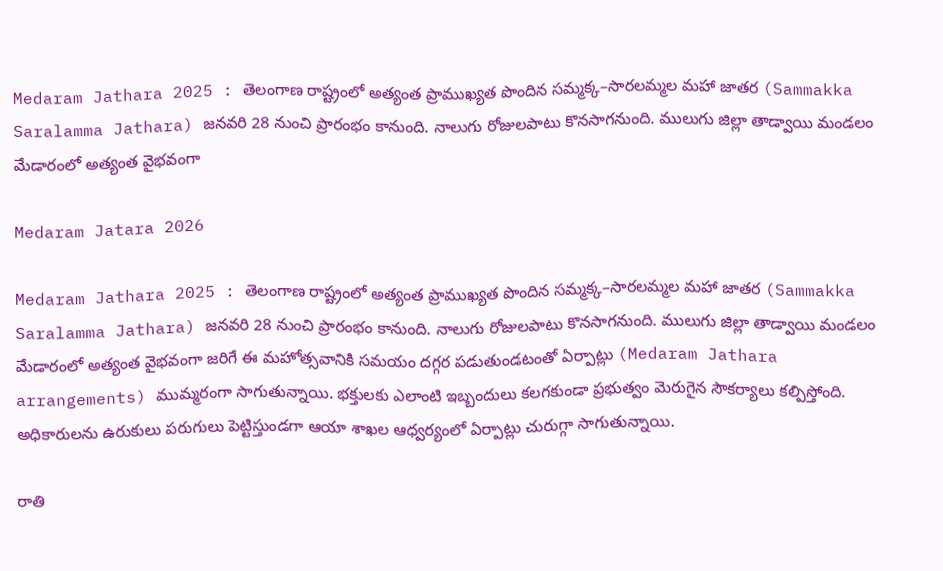Medaram Jathara 2025 : తెలంగాణ రాష్ట్రంలో అత్యంత ప్రాముఖ్యత పొందిన సమ్మక్క–సారలమ్మల మహా జాతర (Sammakka Saralamma Jathara) జ‌న‌వ‌రి 28 నుంచి ప్రారంభం కానుంది. నాలుగు రోజుల‌పాటు కొన‌సాగ‌నుంది. ములుగు జిల్లా తాడ్వాయి మండ‌లం మేడారంలో అత్యంత వైభ‌వంగా

Medaram Jatara 2026

Medaram Jathara 2025 : తెలంగాణ రాష్ట్రంలో అత్యంత ప్రాముఖ్యత పొందిన సమ్మక్క–సారలమ్మల మహా జాతర (Sammakka Saralamma Jathara) జ‌న‌వ‌రి 28 నుంచి ప్రారంభం కానుంది. నాలుగు రోజుల‌పాటు కొన‌సాగ‌నుంది. ములుగు జిల్లా తాడ్వాయి మండ‌లం మేడారంలో అత్యంత వైభ‌వంగా జ‌రిగే ఈ మ‌హోత్స‌వానికి స‌మ‌యం ద‌గ్గ‌ర ప‌డుతుండ‌టంతో ఏర్పాట్లు (Medaram Jathara arrangements) ముమ్మ‌రంగా సాగుతున్నాయి. భ‌క్తుల‌కు ఎలాంటి ఇబ్బందులు క‌ల‌గ‌కుండా ప్ర‌భుత్వం మెరుగైన సౌక‌ర్యాలు కల్పిస్తోంది. అధికారుల‌ను ఉరుకులు ప‌రుగులు పెట్టిస్తుండ‌గా ఆయా శాఖ‌ల ఆధ్వ‌ర్యంలో ఏర్పాట్లు చురుగ్గా సాగుతున్నాయి.

రాతి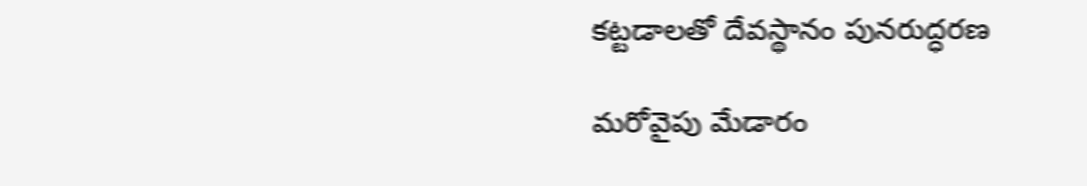కట్ట‌డాల‌తో దేవ‌స్థానం పున‌రుద్ధ‌ర‌ణ‌

మ‌రోవైపు మేడారం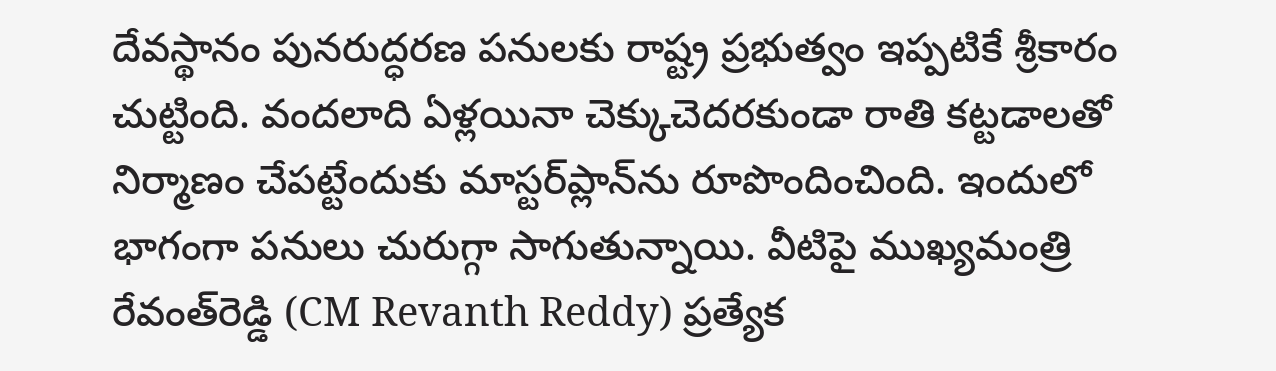దేవ‌స్థానం పున‌రుద్ధ‌ర‌ణ ప‌నుల‌కు రాష్ట్ర ప్ర‌భుత్వం ఇప్ప‌టికే శ్రీ‌కారం చుట్టింది. వంద‌లాది ఏళ్ల‌యినా చెక్కుచెద‌ర‌కుండా రాతి క‌ట్ట‌డాల‌తో నిర్మాణం చేప‌ట్టేందుకు మాస్ట‌ర్‌ప్లాన్‌ను రూపొందించింది. ఇందులో భాగంగా ప‌నులు చురుగ్గా సాగుతున్నాయి. వీటిపై ముఖ్య‌మంత్రి రేవంత్‌రెడ్డి (CM Revanth Reddy) ప్ర‌త్యేక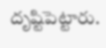దృష్టిపెట్టారు.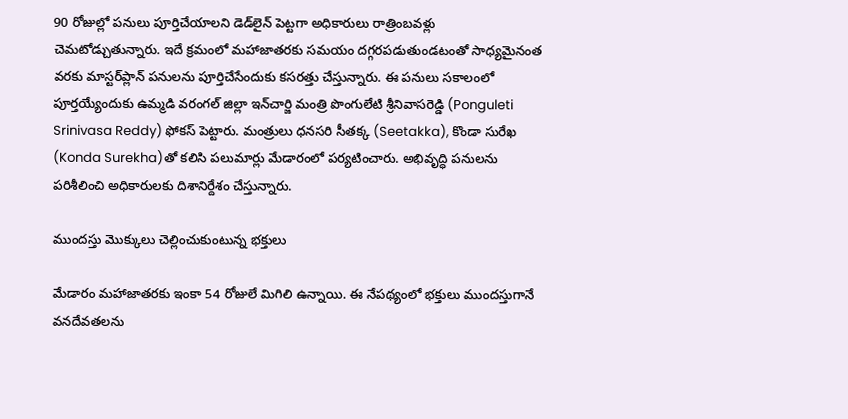90 రోజుల్లో ప‌నులు పూర్తిచేయాల‌ని డెడ్‌లైన్ పెట్ట‌గా అధికారులు రాత్రింబ‌వ‌ళ్లు చెమ‌టోడ్చుతున్నారు. ఇదే క్ర‌మంలో మ‌హాజాత‌రకు స‌మ‌యం ద‌గ్గ‌ర‌ప‌డుతుండ‌టంతో సాధ్య‌మైనంత వ‌ర‌కు మాస్ట‌ర్‌ప్లాన్ ప‌నుల‌ను పూర్తిచేసేందుకు క‌స‌ర‌త్తు చేస్తున్నారు. ఈ ప‌నులు స‌కాలంలో పూర్త‌య్యేందుకు ఉమ్మ‌డి వ‌రంగ‌ల్ జిల్లా ఇన్‌చార్జి మంత్రి పొంగులేటి శ్రీ‌నివాస‌రెడ్డి (Ponguleti Srinivasa Reddy) ఫోక‌స్ పెట్టారు. మంత్రులు ధ‌న‌స‌రి సీత‌క్క‌ (Seetakka), కొండా సురేఖ (Konda Surekha)తో క‌లిసి ప‌లుమార్లు మేడారంలో ప‌ర్య‌టించారు. అభివృద్ధి ప‌నుల‌ను ప‌రిశీలించి అధికారుల‌కు దిశానిర్దేశం చేస్తున్నారు.

ముంద‌స్తు మొక్కులు చెల్లించుకుంటున్న భ‌క్తులు

మేడారం మ‌హాజాత‌రకు ఇంకా 54 రోజులే మిగిలి ఉన్నాయి. ఈ నేప‌థ్యంలో భ‌క్తులు ముంద‌స్తుగానే వ‌న‌దేవ‌త‌ల‌ను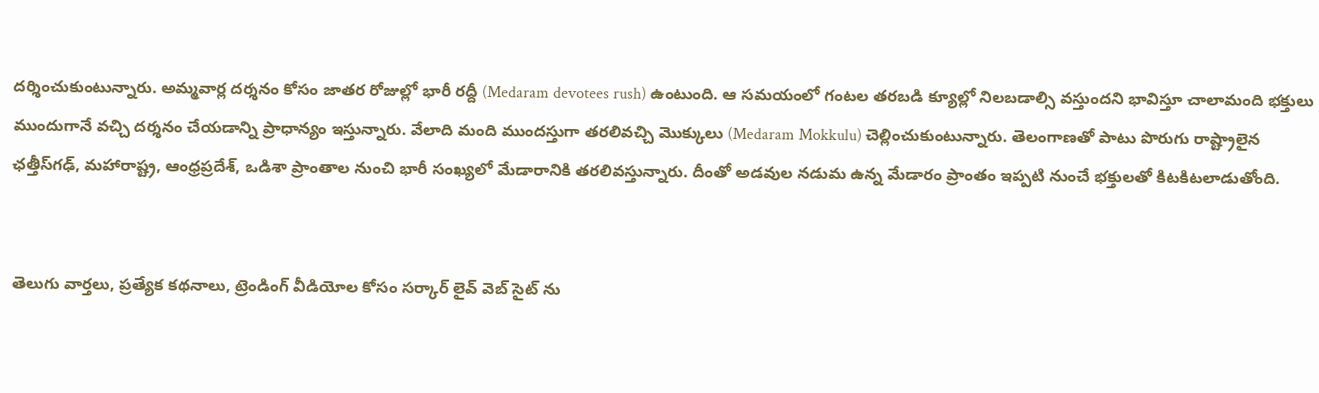ద‌ర్శించుకుంటున్నారు. అమ్మవార్ల దర్శనం కోసం జాతర రోజుల్లో భారీ రద్దీ (Medaram devotees rush) ఉంటుంది. ఆ సమయంలో గంటల తరబడి క్యూల్లో నిలబడాల్సి వస్తుందని భావిస్తూ చాలామంది భక్తులు ముందుగానే వచ్చి దర్శనం చేయడాన్ని ప్రాధాన్యం ఇస్తున్నారు. వేలాది మంది ముంద‌స్తుగా త‌ర‌లివ‌చ్చి మొక్కులు (Medaram Mokkulu) చెల్లించుకుంటున్నారు. తెలంగాణతో పాటు పొరుగు రాష్ట్రాలైన ఛత్తీస్‌గఢ్, మహారాష్ట్ర, ఆంధ్రప్రదేశ్, ఒడిశా ప్రాంతాల నుంచి భారీ సంఖ్యలో మేడారానికి తరలివస్తున్నారు. దీంతో అడవుల నడుమ ఉన్న మేడారం ప్రాంతం ఇప్ప‌టి నుంచే భక్తులతో కిట‌కిట‌లాడుతోంది.


తెలుగు వార్తలు, ప్రత్యేక కథనాలు, ట్రెండింగ్ వీడియోల కోసం సర్కార్ లైవ్ వెబ్ సైట్ ను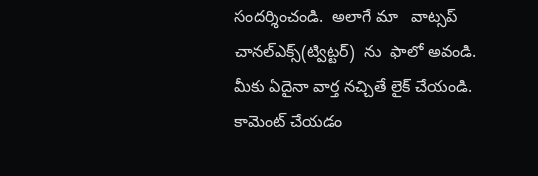సందర్శించండి.  అలాగే మా   వాట్సప్ చానల్ఎక్స్(ట్విట్టర్)  ను  ఫాలో అవండి.  మీకు ఏదైనా వార్త నచ్చితే లైక్ చేయండి. కామెంట్ చేయడం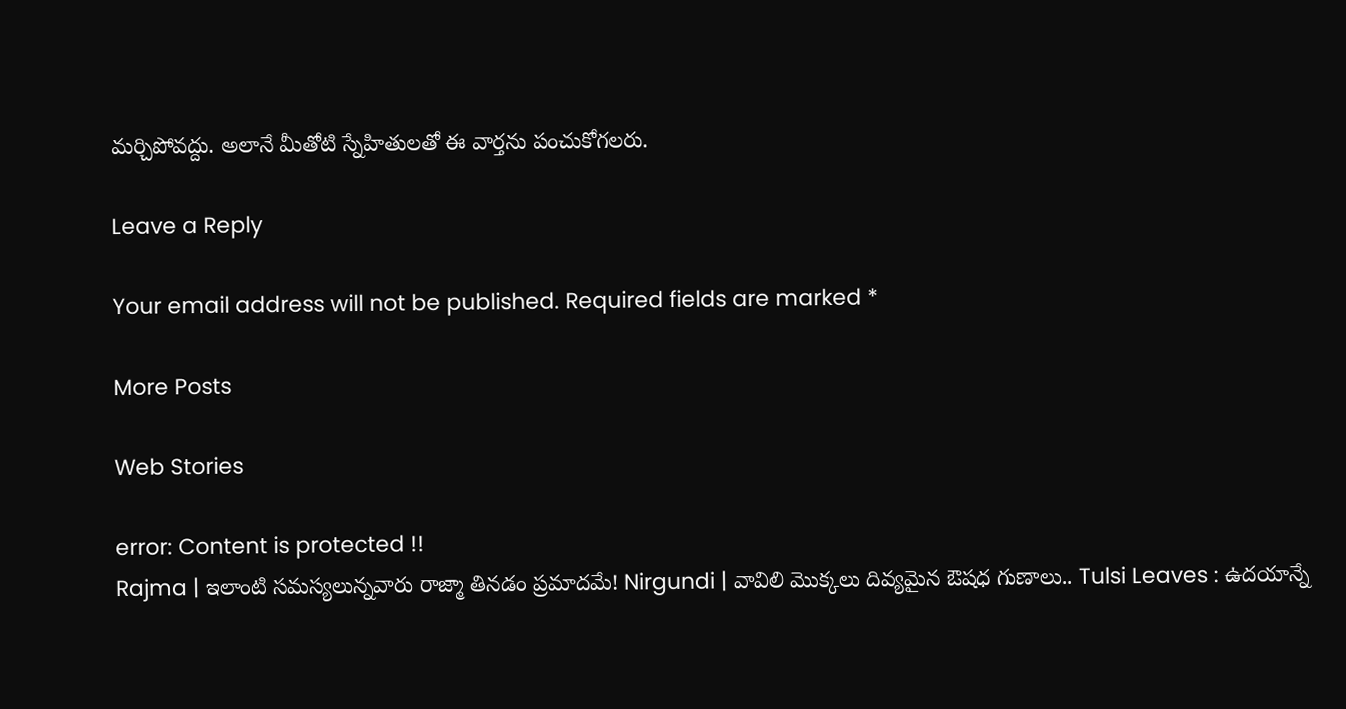మర్చిపోవద్దు. అలానే మీతోటి స్నేహితులతో ఈ వార్తను పంచుకోగలరు.

Leave a Reply

Your email address will not be published. Required fields are marked *

More Posts

Web Stories

error: Content is protected !!
Rajma | ఇలాంటి సమస్యలున్నవారు రాజ్మా తినడం ప్రమాదమే! Nirgundi | వావిలి మొక్కలు దివ్యమైన ఔషధ గుణాలు.. Tulsi Leaves : ఉదయాన్నే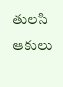తులసి ఆకులు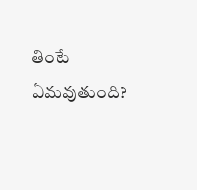తింటే ఏమవుతుంది?